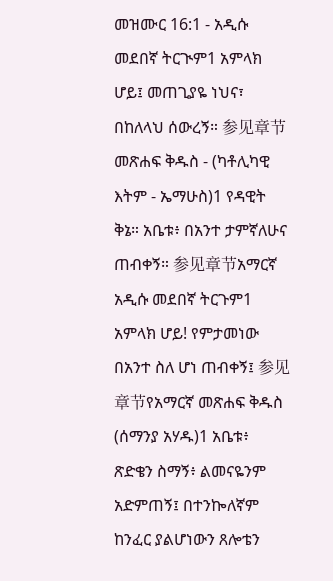መዝሙር 16:1 - አዲሱ መደበኛ ትርጒም1 አምላክ ሆይ፤ መጠጊያዬ ነህና፣ በከለላህ ሰውረኝ። 参见章节መጽሐፍ ቅዱስ - (ካቶሊካዊ እትም - ኤማሁስ)1 የዳዊት ቅኔ። አቤቱ፥ በአንተ ታምኛለሁና ጠብቀኝ። 参见章节አማርኛ አዲሱ መደበኛ ትርጉም1 አምላክ ሆይ! የምታመነው በአንተ ስለ ሆነ ጠብቀኝ፤ 参见章节የአማርኛ መጽሐፍ ቅዱስ (ሰማንያ አሃዱ)1 አቤቱ፥ ጽድቄን ስማኝ፥ ልመናዬንም አድምጠኝ፤ በተንኰለኛም ከንፈር ያልሆነውን ጸሎቴን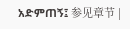አድምጠኝ፤ 参见章节 |